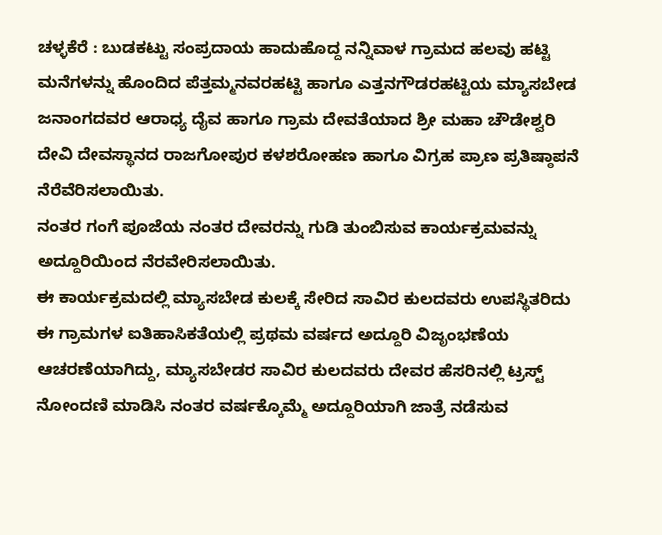ಚಳ್ಳಕೆರೆ : ಬುಡಕಟ್ಟು ಸಂಪ್ರದಾಯ ಹಾದುಹೊದ್ದ ನನ್ನಿವಾಳ ಗ್ರಾಮದ ಹಲವು ಹಟ್ಟಿ ಮನೆಗಳನ್ನು ಹೊಂದಿದ ಪೆತ್ತಮ್ಮನವರಹಟ್ಟಿ ಹಾಗೂ ಎತ್ತನಗೌಡರಹಟ್ಟಿಯ ಮ್ಯಾಸಬೇಡ ಜನಾಂಗದವರ ಆರಾಧ್ಯ ದೈವ ಹಾಗೂ ಗ್ರಾಮ ದೇವತೆಯಾದ ಶ್ರೀ ಮಹಾ ಚೌಡೇಶ್ವರಿ ದೇವಿ ದೇವಸ್ಥಾನದ ರಾಜಗೋಪುರ ಕಳಶರೋಹಣ ಹಾಗೂ ವಿಗ್ರಹ ಪ್ರಾಣ ಪ್ರತಿಷ್ಠಾಪನೆ ನೆರೆವೆರಿಸಲಾಯಿತು.
ನಂತರ ಗಂಗೆ ಪೂಜೆಯ ನಂತರ ದೇವರನ್ನು ಗುಡಿ ತುಂಬಿಸುವ ಕಾರ್ಯಕ್ರಮವನ್ನು ಅದ್ದೂರಿಯಿಂದ ನೆರವೇರಿಸಲಾಯಿತು.
ಈ ಕಾರ್ಯಕ್ರಮದಲ್ಲಿ ಮ್ಯಾಸಬೇಡ ಕುಲಕ್ಕೆ ಸೇರಿದ ಸಾವಿರ ಕುಲದವರು ಉಪಸ್ಥಿತರಿದು ಈ ಗ್ರಾಮಗಳ ಐತಿಹಾಸಿಕತೆಯಲ್ಲಿ ಪ್ರಥಮ ವರ್ಷದ ಅದ್ದೂರಿ ವಿಜೃಂಭಣೆಯ ಆಚರಣೆಯಾಗಿದ್ದು, ಮ್ಯಾಸಬೇಡರ ಸಾವಿರ ಕುಲದವರು ದೇವರ ಹೆಸರಿನಲ್ಲಿ ಟ್ರಸ್ಟ್ ನೋಂದಣಿ ಮಾಡಿಸಿ ನಂತರ ವರ್ಷಕ್ಕೊಮ್ಮೆ ಅದ್ದೂರಿಯಾಗಿ ಜಾತ್ರೆ ನಡೆಸುವ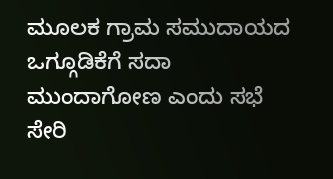ಮೂಲಕ ಗ್ರಾಮ ಸಮುದಾಯದ ಒಗ್ಗೂಡಿಕೆಗೆ ಸದಾ ಮುಂದಾಗೋಣ ಎಂದು ಸಭೆ ಸೇರಿ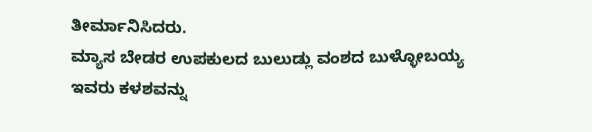ತೀರ್ಮಾನಿಸಿದರು.
ಮ್ಯಾಸ ಬೇಡರ ಉಪಕುಲದ ಬುಲುಡ್ಲು ವಂಶದ ಬುಳ್ಳೋಬಯ್ಯ ಇವರು ಕಳಶವನ್ನು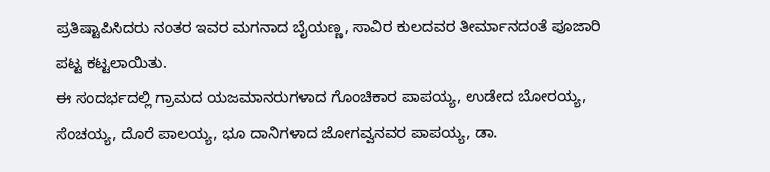ಪ್ರತಿಷ್ಟಾಪಿಸಿದರು ನಂತರ ಇವರ ಮಗನಾದ ಬೈಯಣ್ಣ, ಸಾವಿರ ಕುಲದವರ ತೀರ್ಮಾನದಂತೆ ಪೂಜಾರಿ ಪಟ್ಟ ಕಟ್ಟಲಾಯಿತು.
ಈ ಸಂದರ್ಭದಲ್ಲಿ ಗ್ರಾಮದ ಯಜಮಾನರುಗಳಾದ ಗೊಂಚಿಕಾರ ಪಾಪಯ್ಯ, ಉಡೇದ ಬೋರಯ್ಯ, ಸೆಂಚಯ್ಯ, ದೊರೆ ಪಾಲಯ್ಯ, ಭೂ ದಾನಿಗಳಾದ ಜೋಗವ್ವನವರ ಪಾಪಯ್ಯ, ಡಾ.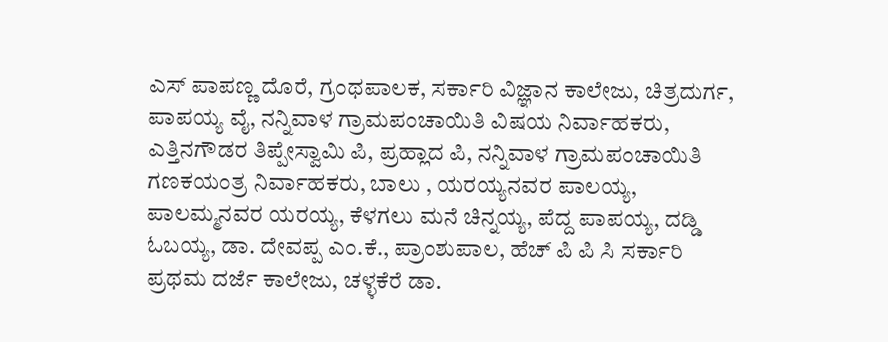ಎಸ್ ಪಾಪಣ್ಣ ದೊರೆ, ಗ್ರಂಥಪಾಲಕ, ಸರ್ಕಾರಿ ವಿಜ್ಞಾನ ಕಾಲೇಜು, ಚಿತ್ರದುರ್ಗ, ಪಾಪಯ್ಯ ವೈ, ನನ್ನಿವಾಳ ಗ್ರಾಮಪಂಚಾಯಿತಿ ವಿಷಯ ನಿರ್ವಾಹಕರು, ಎತ್ತಿನಗೌಡರ ತಿಪ್ಪೇಸ್ವಾಮಿ ಪಿ, ಪ್ರಹ್ಲಾದ ಪಿ, ನನ್ನಿವಾಳ ಗ್ರಾಮಪಂಚಾಯಿತಿ ಗಣಕಯಂತ್ರ ನಿರ್ವಾಹಕರು, ಬಾಲು , ಯರಯ್ಯನವರ ಪಾಲಯ್ಯ, ಪಾಲಮ್ಮನವರ ಯರಯ್ಯ, ಕೆಳಗಲು ಮನೆ ಚಿನ್ನಯ್ಯ, ಪೆದ್ದ ಪಾಪಯ್ಯ, ದಡ್ಡಿ ಓಬಯ್ಯ, ಡಾ. ದೇವಪ್ಪ ಎಂ.ಕೆ., ಪ್ರಾಂಶುಪಾಲ, ಹೆಚ್ ಪಿ ಪಿ ಸಿ ಸರ್ಕಾರಿ ಪ್ರಥಮ ದರ್ಜೆ ಕಾಲೇಜು, ಚಳ್ಳಕೆರೆ ಡಾ.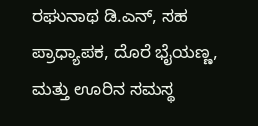ರಘುನಾಥ ಡಿ.ಎನ್, ಸಹ ಪ್ರಾಧ್ಯಾಪಕ, ದೊರೆ ಭೈಯಣ್ಣ, ಮತ್ತು ಊರಿನ ಸಮಸ್ಥ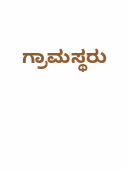ಗ್ರಾಮಸ್ಥರು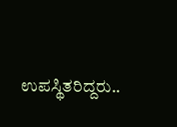ಉಪಸ್ಥಿತರಿದ್ದರು..